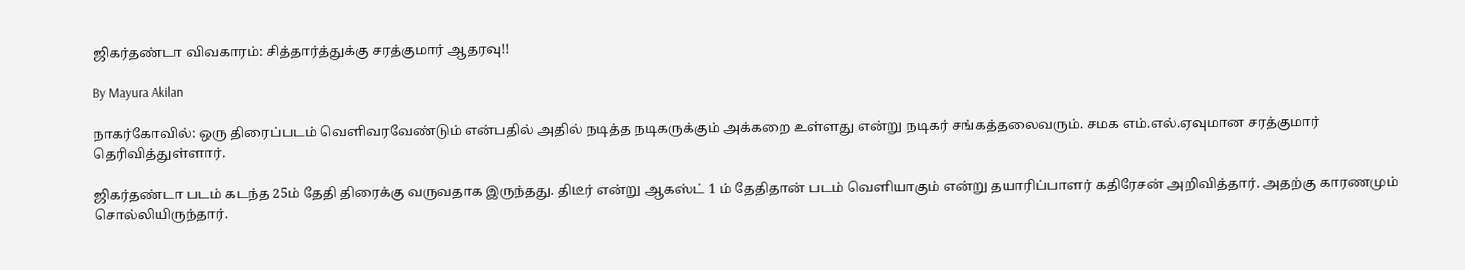ஜிகர்தண்டா விவகாரம்: சித்தார்த்துக்கு சரத்குமார் ஆதரவு!!

By Mayura Akilan

நாகர்கோவில்: ஒரு திரைப்படம் வெளிவரவேண்டும் என்பதில் அதில் நடித்த நடிகருக்கும் அக்கறை உள்ளது என்று நடிகர் சங்கத்தலைவரும். சமக எம்.எல்.ஏவுமான சரத்குமார் தெரிவித்துள்ளார்.

ஜிகர்தண்டா படம் கடந்த 25ம் தேதி திரைக்கு வருவதாக இருந்தது. திடீர் என்று ஆகஸ்ட் 1 ம் தேதிதான் படம் வெளியாகும் என்று தயாரிப்பாளர் கதிரேசன் அறிவித்தார். அதற்கு காரணமும் சொல்லியிருந்தார்.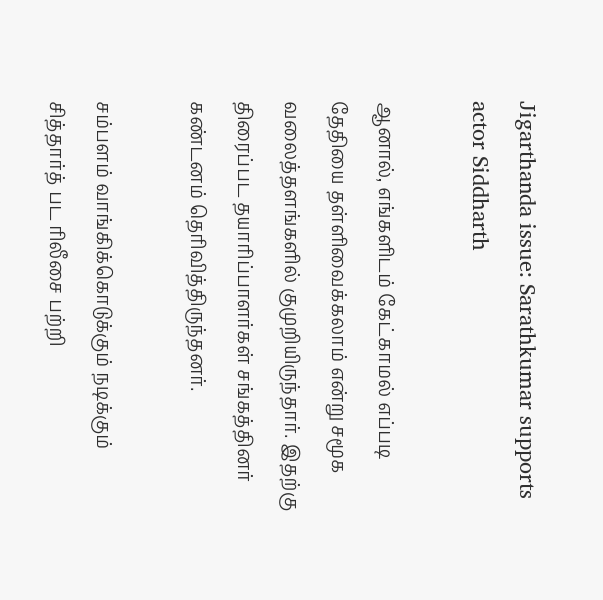Jigarthanda issue: Sarathkumar supports actor Siddharth

ஆனால், எங்களிடம் கேட்காமல் எப்படி தேதியை தள்ளிவைக்கலாம் என்று சமூக வலைத்தளங்களில் குமுறியிருந்தார். இதற்கு திரைப்பட தயாரிப்பாளர்கள் சங்கத்தினர் கண்டனம் தெரிவித்திருந்தனர்.

சம்பளம் வாங்கிக்கொடுக்கும் நடிக்கும் சித்தார்த் பட ரிலீசை பற்றி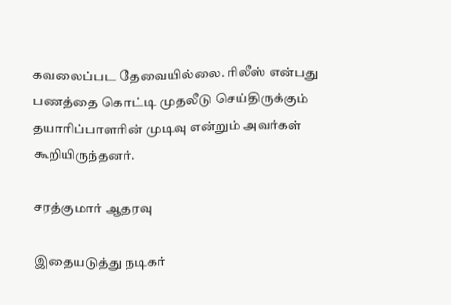கவலைப்பட தேவையில்லை. ரிலீஸ் என்பது பணத்தை கொட்டி முதலீடு செய்திருக்கும் தயாரிப்பாளரின் முடிவு என்றும் அவர்கள் கூறியிருந்தனர்.

சரத்குமார் ஆதரவு

இதையடுத்து நடிகர்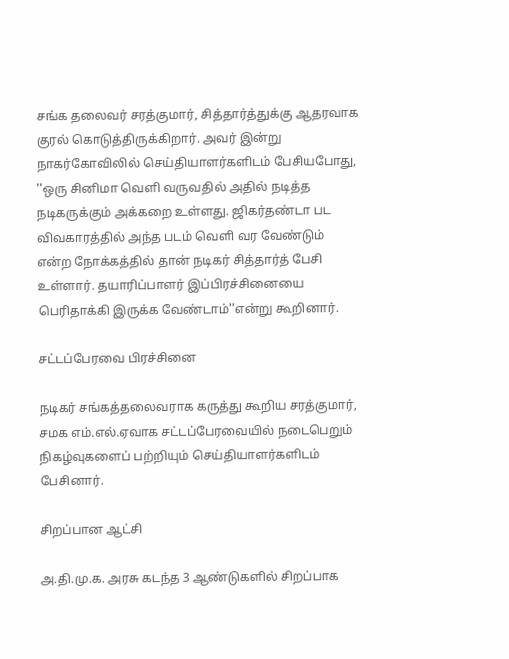சங்க தலைவர் சரத்குமார், சித்தார்த்துக்கு ஆதரவாக குரல் கொடுத்திருக்கிறார். அவர் இன்று நாகர்கோவிலில் செய்தியாளர்களிடம் பேசியபோது, ''ஒரு சினிமா வெளி வருவதில் அதில் நடித்த நடிகருக்கும் அக்கறை உள்ளது. ஜிகர்தண்டா பட விவகாரத்தில் அந்த படம் வெளி வர வேண்டும் என்ற நோக்கத்தில் தான் நடிகர் சித்தார்த் பேசி உள்ளார். தயாரிப்பாளர் இப்பிரச்சினையை பெரிதாக்கி இருக்க வேண்டாம்''என்று கூறினார்.

சட்டப்பேரவை பிரச்சினை

நடிகர் சங்கத்தலைவராக கருத்து கூறிய சரத்குமார், சமக எம்.எல்.ஏவாக சட்டப்பேரவையில் நடைபெறும் நிகழ்வுகளைப் பற்றியும் செய்தியாளர்களிடம் பேசினார்.

சிறப்பான ஆட்சி

அ.தி.மு.க. அரசு கடந்த 3 ஆண்டுகளில் சிறப்பாக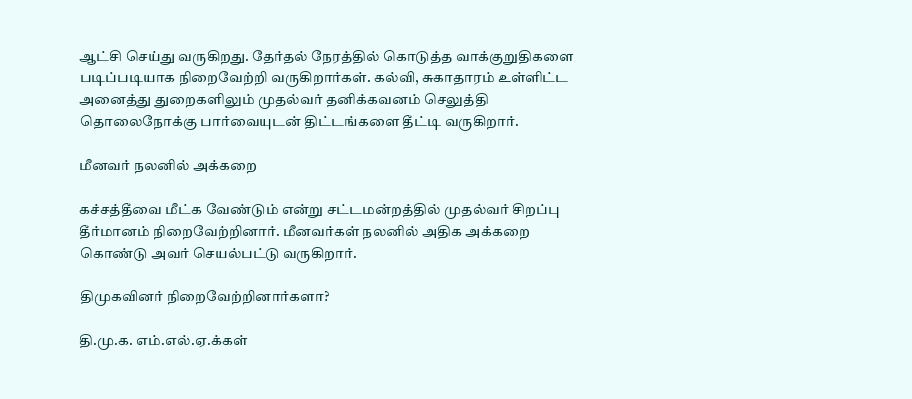ஆட்சி செய்து வருகிறது. தேர்தல் நேரத்தில் கொடுத்த வாக்குறுதிகளை படிப்படியாக நிறைவேற்றி வருகிறார்கள். கல்வி, சுகாதாரம் உள்ளிட்ட அனைத்து துறைகளிலும் முதல்வர் தனிக்கவனம் செலுத்தி தொலைநோக்கு பார்வையுடன் திட்டங்களை தீட்டி வருகிறார்.

மீனவர் நலனில் அக்கறை

கச்சத்தீவை மீட்க வேண்டும் என்று சட்டமன்றத்தில் முதல்வர் சிறப்பு தீர்மானம் நிறைவேற்றினார். மீனவர்கள் நலனில் அதிக அக்கறை கொண்டு அவர் செயல்பட்டு வருகிறார்.

திமுகவினர் நிறைவேற்றினார்களா?

தி.மு.க. எம்.எல்.ஏ.க்கள்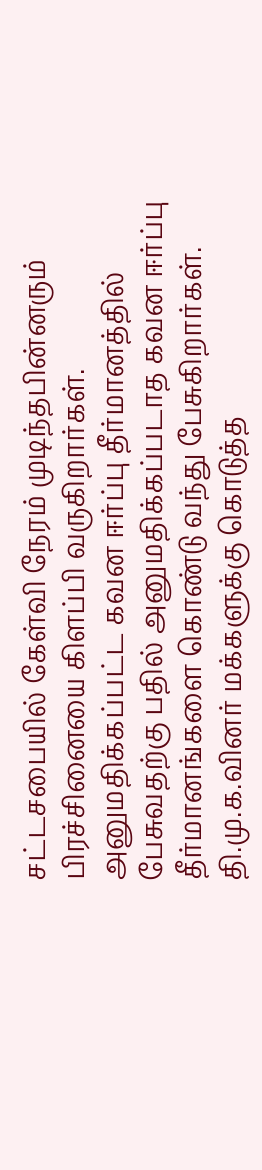சட்டசபையில் கேள்வி நேரம் முடிந்தபின்னரும் பிரச்சினையை கிளப்பி வருகிறார்கள். அனுமதிக்கப்பட்ட கவன ஈர்ப்பு தீர்மானத்தில் பேசுவதற்கு பதில் அனுமதிக்கப்படாத கவன ஈர்ப்பு தீர்மானங்களை கொண்டு வந்து பேசுகிறார்கள். தி.மு.க.வினர் மக்களுக்கு கொடுத்த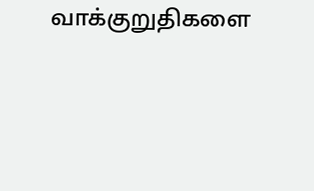வாக்குறுதிகளை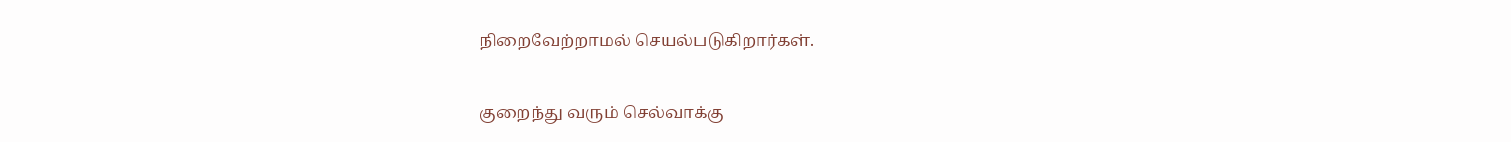நிறைவேற்றாமல் செயல்படுகிறார்கள்.

குறைந்து வரும் செல்வாக்கு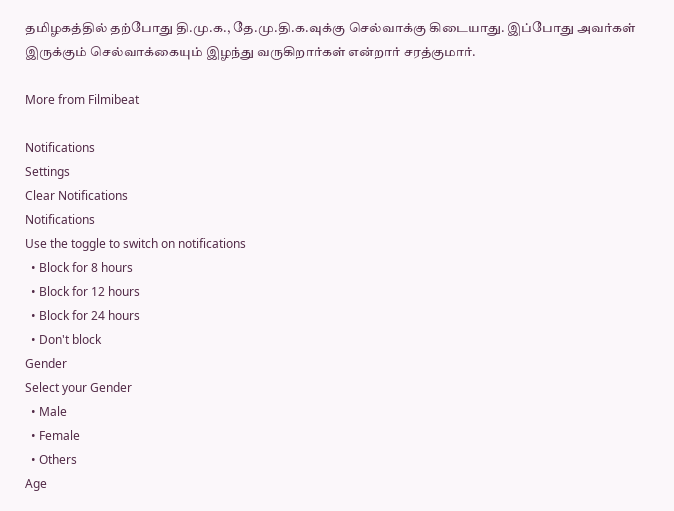தமிழகத்தில் தற்போது தி.மு.க., தே.மு.தி.க.வுக்கு செல்வாக்கு கிடையாது. இப்போது அவர்கள் இருக்கும் செல்வாக்கையும் இழந்து வருகிறார்கள் என்றார் சரத்குமார்.

More from Filmibeat

Notifications
Settings
Clear Notifications
Notifications
Use the toggle to switch on notifications
  • Block for 8 hours
  • Block for 12 hours
  • Block for 24 hours
  • Don't block
Gender
Select your Gender
  • Male
  • Female
  • Others
Age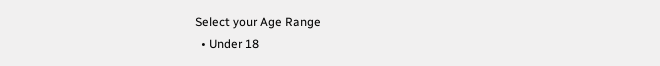Select your Age Range
  • Under 18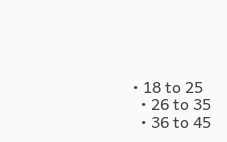• 18 to 25
  • 26 to 35
  • 36 to 45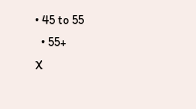• 45 to 55
  • 55+
X